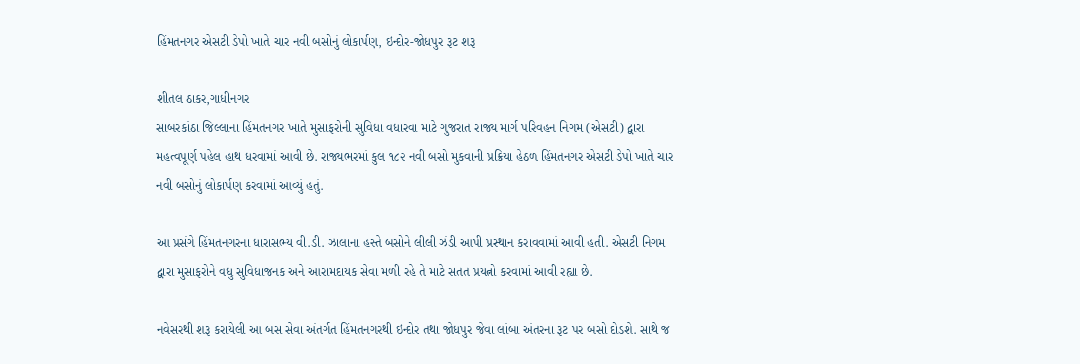હિંમતનગર એસટી ડેપો ખાતે ચાર નવી બસોનું લોકાર્પણ, ઇન્દોર-જોધપુર રૂટ શરૂ

શીતલ ઠાકર,ગાધીનગર
સાબરકાંઠા જિલ્લાના હિંમતનગર ખાતે મુસાફરોની સુવિધા વધારવા માટે ગુજરાત રાજ્ય માર્ગ પરિવહન નિગમ (એસટી) દ્વારા મહત્વપૂર્ણ પહેલ હાથ ધરવામાં આવી છે. રાજ્યભરમાં કુલ ૧૮૨ નવી બસો મુકવાની પ્રક્રિયા હેઠળ હિંમતનગર એસટી ડેપો ખાતે ચાર નવી બસોનું લોકાર્પણ કરવામાં આવ્યું હતું.

આ પ્રસંગે હિંમતનગરના ધારાસભ્ય વી.ડી. ઝાલાના હસ્તે બસોને લીલી ઝંડી આપી પ્રસ્થાન કરાવવામાં આવી હતી. એસટી નિગમ દ્વારા મુસાફરોને વધુ સુવિધાજનક અને આરામદાયક સેવા મળી રહે તે માટે સતત પ્રયત્નો કરવામાં આવી રહ્યા છે.

નવેસરથી શરૂ કરાયેલી આ બસ સેવા અંતર્ગત હિંમતનગરથી ઇન્દોર તથા જોધપુર જેવા લાંબા અંતરના રૂટ પર બસો દોડશે. સાથે જ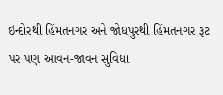ઇન્દોરથી હિંમતનગર અને જોધપુરથી હિંમતનગર રૂટ પર પણ આવન-જાવન સુવિધા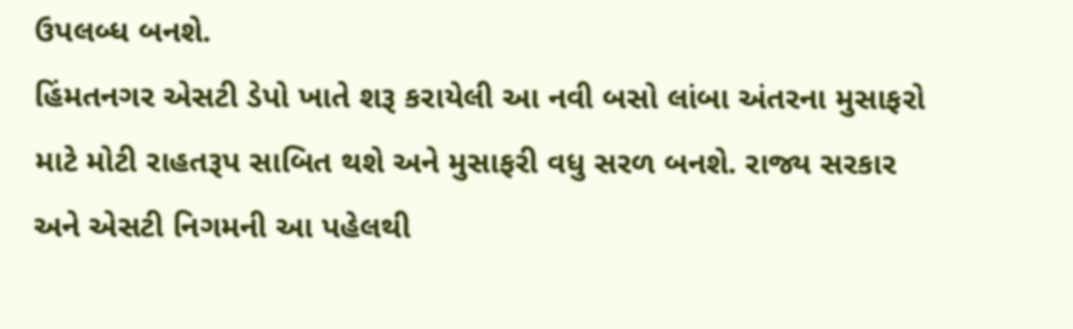ઉપલબ્ધ બનશે.
હિંમતનગર એસટી ડેપો ખાતે શરૂ કરાયેલી આ નવી બસો લાંબા અંતરના મુસાફરો માટે મોટી રાહતરૂપ સાબિત થશે અને મુસાફરી વધુ સરળ બનશે. રાજ્ય સરકાર અને એસટી નિગમની આ પહેલથી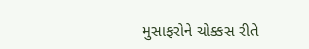મુસાફરોને ચોક્કસ રીતે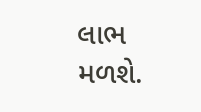લાભ મળશે.